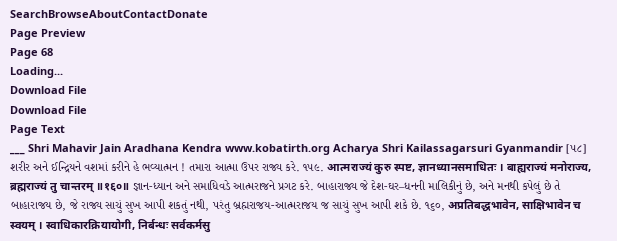SearchBrowseAboutContactDonate
Page Preview
Page 68
Loading...
Download File
Download File
Page Text
___ Shri Mahavir Jain Aradhana Kendra www.kobatirth.org Acharya Shri Kailassagarsuri Gyanmandir [૫૮] શરીર અને ઈન્દ્રિયને વશમાં કરીને હે ભવ્યાત્મન ! તમારા આત્મા ઉપર રાજ્ય કરે. ૧૫૯. आत्मराज्यं कुरु स्पष्ट, ज्ञानध्यानसमाधितः । बाह्यराज्यं मनोराज्य, ब्रह्मराज्यं तु चान्तरम् ॥१६०॥ જ્ઞાન-ધ્યાન અને સમાધિવડે આત્મરાજને પ્રગટ કરે. બાહારાજ્ય જે દેશ-ઘર–ધનની માલિકીનું છે, અને મનથી કપેલું છે તે બાહારાજય છે, જે રાજ્ય સાચું સુખ આપી શકતું નથી, પરંતુ બ્રહ્મરાજય-આત્મરાજય જ સાચું સુખ આપી શકે છે. ૧૬૦, अप्रतिबद्धभावेन, साक्षिभावेन च स्वयम् । स्वाधिकारक्रियायोगी, निर्बन्धः सर्वकर्मसु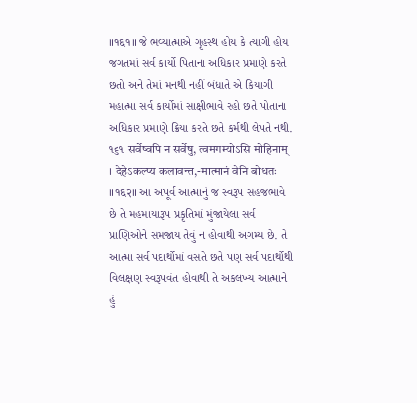॥१६१॥ જે ભવ્યાત્માએ ગૃહસ્થ હોય કે ત્યાગી હોય જગતમાં સર્વ કાર્યો પિતાના અધિકાર પ્રમાણે કરતે છતો અને તેમાં મનથી નહીં બંધાતે એ કિયાગી મહાત્મા સર્વ કાર્યોમાં સાક્ષીભાવે રહો છતે પોતાના અધિકાર પ્રમાણે ક્રિયા કરતે છતે કર્મથી લેપતે નથી. ૧૬૧ सर्वेष्वपि न सर्वेषु, त्वमगम्योऽसि मोहिनाम् । देहेऽकल्प्य कलावन्त,-मात्मानं वेनि बोधतः ॥१६२॥ આ અપૂર્વ આત્માનું જ સ્વરૂપ સહજભાવે છે તે મહમાયારૂપ પ્રકૃતિમાં મુંજાયેલા સર્વ પ્રાણિઓને સમજાય તેવું ન હોવાથી અગમ્ય છે. તે આત્મા સર્વ પદાર્થોમાં વસતે છતે પણ સર્વ પદાર્થોથી વિલક્ષણ સ્વરૂપવંત હોવાથી તે અકલખ્ય આત્માને હું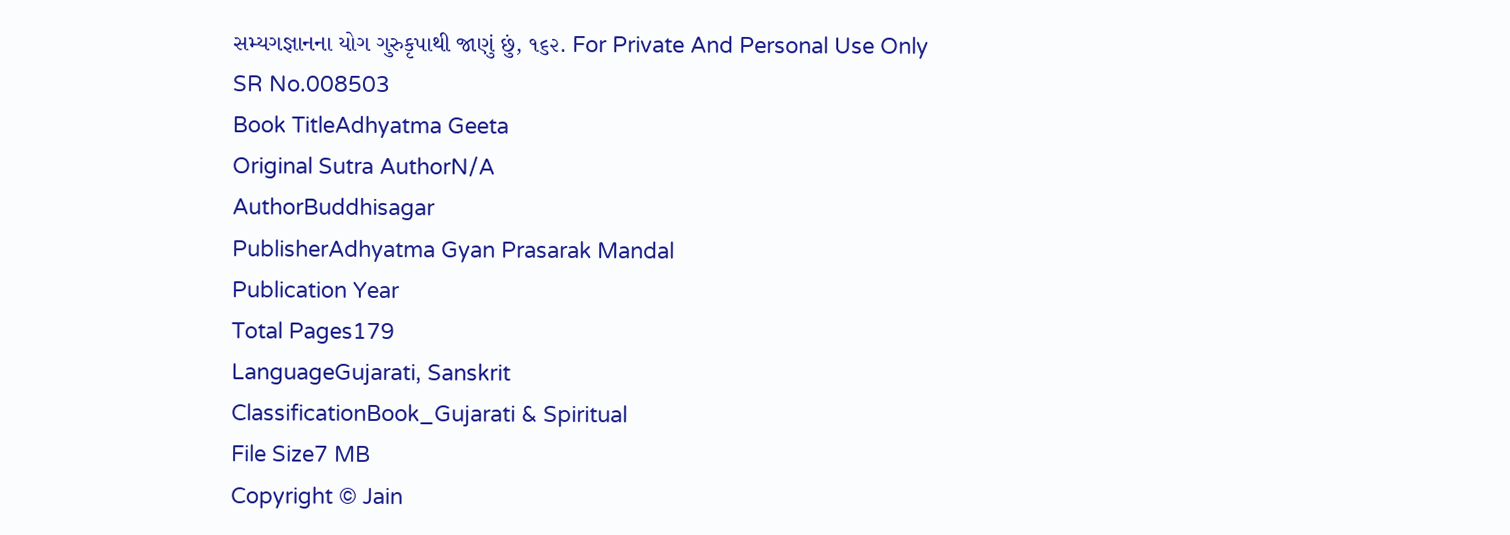સમ્યગજ્ઞાનના યોગ ગુરુકૃપાથી જાણું છું, ૧૬૨. For Private And Personal Use Only
SR No.008503
Book TitleAdhyatma Geeta
Original Sutra AuthorN/A
AuthorBuddhisagar
PublisherAdhyatma Gyan Prasarak Mandal
Publication Year
Total Pages179
LanguageGujarati, Sanskrit
ClassificationBook_Gujarati & Spiritual
File Size7 MB
Copyright © Jain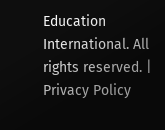Education International. All rights reserved. | Privacy Policy